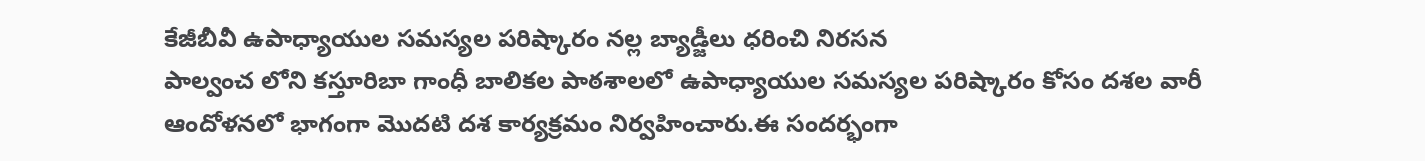కేజీబీవీ ఉపాధ్యాయుల సమస్యల పరిష్కారం నల్ల బ్యాడ్జీలు ధరించి నిరసన
పాల్వంచ లోని కస్తూరిబా గాంధీ బాలికల పాఠశాలలో ఉపాధ్యాయుల సమస్యల పరిష్కారం కోసం దశల వారీ ఆందోళనలో భాగంగా మొదటి దశ కార్యక్రమం నిర్వహించారు.ఈ సందర్భంగా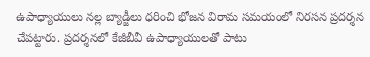ఉపాధ్యాయులు నల్ల బ్యాడ్జీలు ధరించి భోజన విరామ సమయంలో నిరసన ప్రదర్శన చేపట్టారు. ప్రదర్శనలో కేజీబీవీ ఉపాధ్యాయులతో పాటు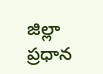జిల్లా ప్రధాన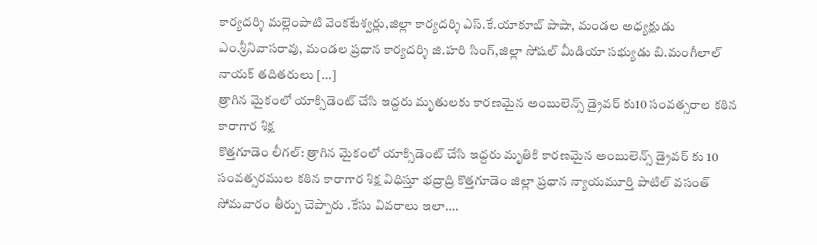కార్యదర్శి మల్లెంపాటి వెంకటేశ్వర్లు,జిల్లా కార్యదర్శి ఎస్.కే.యాకూబ్ పాషా, మండల అధ్యక్షుడు ఎం.శ్రీనివాసరావు, మండల ప్రధాన కార్యదర్శి జి.హరి సింగ్,జిల్లా సోషల్ మీడియా సభ్యుడు బి.మంగీలాల్ నాయక్ తదితరులు […]
త్రాగిన మైకంలో యాక్సిడెంట్ చేసి ఇద్దరు మృతులకు కారణమైన అంబులెన్స్ డ్రైవర్ కు10 సంవత్సరాల కఠిన కారాగార శిక్ష
కొత్తగూడెం లీగల్: త్రాగిన మైకంలో యాక్సిడెంట్ చేసి ఇద్దరు మృతికి కారణమైన అంబులెన్స్ డ్రైవర్ కు 10 సంవత్సరముల కఠిన కారాగార శిక్ష విధిస్తూ భద్రాద్రి కొత్తగూడెం జిల్లా ప్రధాన న్యాయమూర్తి పాటిల్ వసంత్ సోమవారం తీర్పు చెప్పారు .కేసు వివరాలు ఇలా….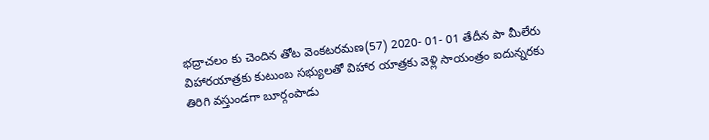భద్రాచలం కు చెందిన తోట వెంకటరమణ(57) 2020- 01- 01 తేదీన పా మీలేరు విహారయాత్రకు కుటుంబ సభ్యులతో విహార యాత్రకు వెళ్లి సాయంత్రం ఐదున్నరకు తిరిగి వస్తుండగా బూర్గంపాడు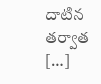దాటిన తర్వాత […]